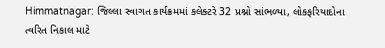Himmatnagar: જિલ્લા સ્વાગત કાર્યક્રમમાં કલેક્ટરે 32 પ્રશ્નો સાંભળ્યા, લોકફરિયાદોના ત્વરિત નિકાલ માટે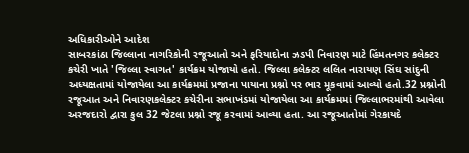અધિકારીઓને આદેશ
સાબરકાંઠા જિલ્લાના નાગરિકોની રજૂઆતો અને ફરિયાદોના ઝડપી નિવારણ માટે હિંમતનગર કલેક્ટર કચેરી ખાતે 'જિલ્લા સ્વાગત' કાર્યક્રમ યોજાયો હતો. જિલ્લા કલેક્ટર લલિત નારાયણ સિંઘ સાંદુની અધ્યક્ષતામાં યોજાયેલા આ કાર્યક્રમમાં પ્રજાના પાયાના પ્રશ્નો પર ભાર મૂકવામાં આવ્યો હતો.32 પ્રશ્નોની રજૂઆત અને નિવારણકલેક્ટર કચેરીના સભાખંડમાં યોજાયેલા આ કાર્યક્રમમાં જિલ્લાભરમાંથી આવેલા અરજદારો દ્વારા કુલ 32 જેટલા પ્રશ્નો રજૂ કરવામાં આવ્યા હતા. આ રજૂઆતોમાં ગેરકાયદે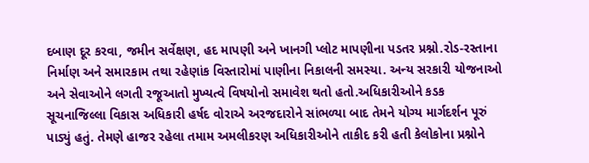દબાણ દૂર કરવા, જમીન સર્વેક્ષણ, હદ માપણી અને ખાનગી પ્લોટ માપણીના પડતર પ્રશ્નો.રોડ-રસ્તાના નિર્માણ અને સમારકામ તથા રહેણાંક વિસ્તારોમાં પાણીના નિકાલની સમસ્યા. અન્ય સરકારી યોજનાઓ અને સેવાઓને લગતી રજૂઆતો મુખ્યત્વે વિષયોનો સમાવેશ થતો હતો.અધિકારીઓને કડક સૂચનાજિલ્લા વિકાસ અધિકારી હર્ષદ વોરાએ અરજદારોને સાંભળ્યા બાદ તેમને યોગ્ય માર્ગદર્શન પૂરું પાડ્યું હતું. તેમણે હાજર રહેલા તમામ અમલીકરણ અધિકારીઓને તાકીદ કરી હતી કેલોકોના પ્રશ્નોને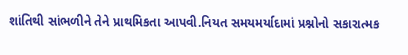શાંતિથી સાંભળીને તેને પ્રાથમિકતા આપવી.નિયત સમયમર્યાદામાં પ્રશ્નોનો સકારાત્મક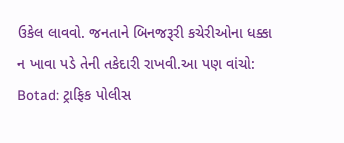ઉકેલ લાવવો. જનતાને બિનજરૂરી કચેરીઓના ધક્કા ન ખાવા પડે તેની તકેદારી રાખવી.આ પણ વાંચો: Botad: ટ્રાફિક પોલીસ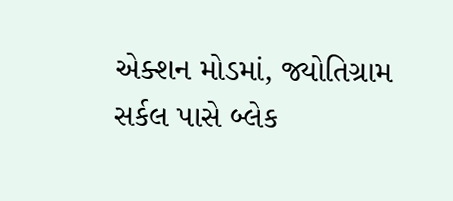એક્શન મોડમાં, જ્યોતિગ્રામ સર્કલ પાસે બ્લેક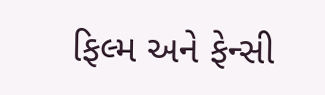ફિલ્મ અને ફેન્સી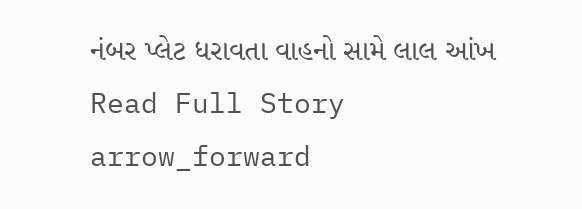નંબર પ્લેટ ધરાવતા વાહનો સામે લાલ આંખ
Read Full Story arrow_forward